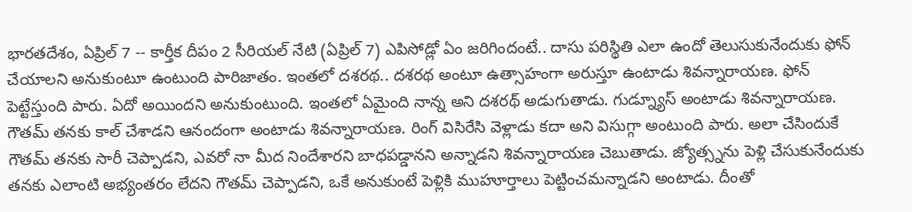భారతదేశం, ఏప్రిల్ 7 -- కార్తీక దీపం 2 సీరియల్ నేటి (ఏప్రిల్ 7) ఎపిసోడ్లో ఏం జరిగిందంటే.. దాసు పరిస్థితి ఎలా ఉందో తెలుసుకునేందుకు ఫోన్ చేయాలని అనుకుంటూ ఉంటుంది పారిజాతం. ఇంతలో దశరథ.. దశరథ అంటూ ఉత్సాహంగా అరుస్తూ ఉంటాడు శివన్నారాయణ. ఫోన్ పెట్టేస్తుంది పారు. ఏదో అయిందని అనుకుంటుంది. ఇంతలో ఏమైంది నాన్న అని దశరథ్ అడుగుతాడు. గుడ్న్యూస్ అంటాడు శివన్నారాయణ.
గౌతమ్ తనకు కాల్ చేశాడని ఆనందంగా అంటాడు శివన్నారాయణ. రింగ్ విసిరేసి వెళ్లాడు కదా అని విసుగ్గా అంటుంది పారు. అలా చేసిందుకే గౌతమ్ తనకు సారీ చెప్పాడని, ఎవరో నా మీద నిందేశారని బాధపడ్డానని అన్నాడని శివన్నారాయణ చెబుతాడు. జ్యోత్స్నను పెళ్లి చేసుకునేందుకు తనకు ఎలాంటి అభ్యంతరం లేదని గౌతమ్ చెప్పాడని, ఒకే అనుకుంటే పెళ్లికి ముహూర్తాలు పెట్టించమన్నాడని అంటాడు. దీంతో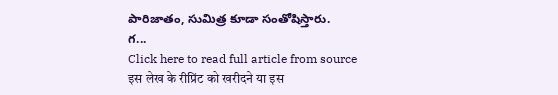పారిజాతం, సుమిత్ర కూడా సంతోషిస్తారు.
గ...
Click here to read full article from source
इस लेख के रीप्रिंट को खरीदने या इस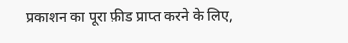प्रकाशन का पूरा फ़ीड प्राप्त करने के लिए,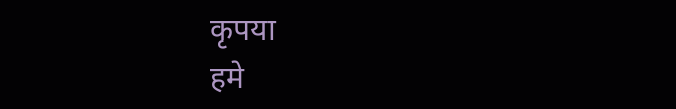कृपया
हमे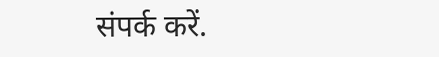संपर्क करें.